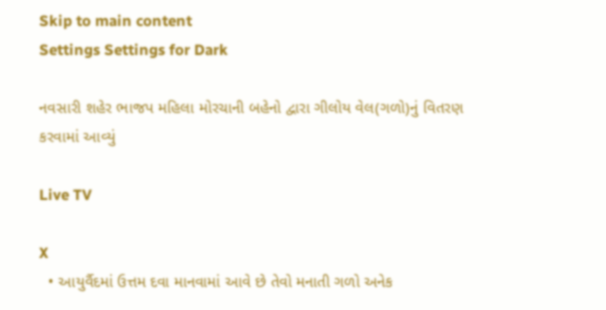Skip to main content
Settings Settings for Dark

નવસારી શહેર ભાજપ મહિલા મોરચાની બહેનો દ્વારા ગીલોય વેલ(ગળો)નું વિતરણ કરવામાં આવ્યું

Live TV

X
  • આયુર્વૈદમાં ઉત્તમ દવા માનવામાં આવે છે તેવો મનાતી ગળો અનેક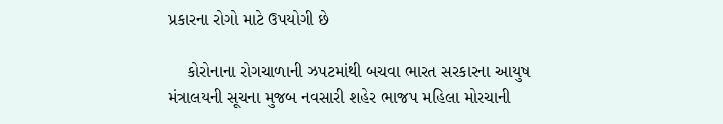પ્રકારના રોગો માટે ઉપયોગી છે

    કોરોનાના રોગચાળાની ઝપટમાંથી બચવા ભારત સરકારના આયુષ મંત્રાલયની સૂચના મુજબ નવસારી શહેર ભાજપ મહિલા મોરચાની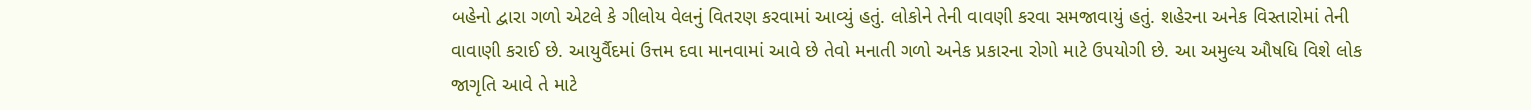બહેનો દ્વારા ગળો એટલે કે ગીલોય વેલનું વિતરણ કરવામાં આવ્યું હતું. લોકોને તેની વાવણી કરવા સમજાવાયું હતું. શહેરના અનેક વિસ્તારોમાં તેની વાવાણી કરાઈ છે. આયુર્વૈદમાં ઉત્તમ દવા માનવામાં આવે છે તેવો મનાતી ગળો અનેક પ્રકારના રોગો માટે ઉપયોગી છે. આ અમુલ્ય ઔષધિ વિશે લોક જાગૃતિ આવે તે માટે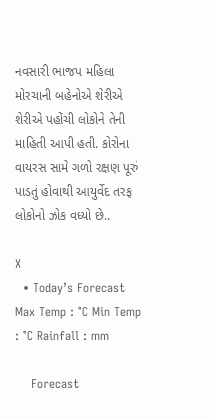નવસારી ભાજપ મહિલા મોરચાની બહેનોએ શેરીએ શેરીએ પહોંચી લોકોને તેની માહિતી આપી હતી. કોરોના વાયરસ સામે ગળો રક્ષણ પૂરું પાડતું હોવાથી આયુર્વેદ તરફ લોકોનો ઝોક વધ્યો છે..

X
  • Today’s Forecast Max Temp : °C Min Temp : °C Rainfall : mm

    Forecast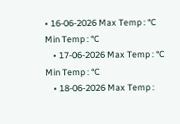• 16-06-2026 Max Temp : °C Min Temp : °C
    • 17-06-2026 Max Temp : °C Min Temp : °C
    • 18-06-2026 Max Temp :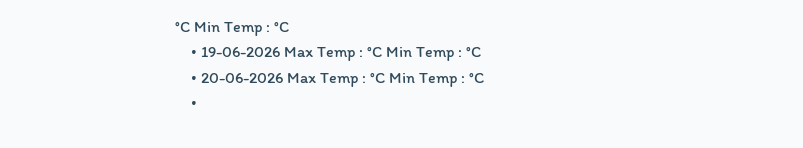°C Min Temp : °C
    • 19-06-2026 Max Temp : °C Min Temp : °C
    • 20-06-2026 Max Temp : °C Min Temp : °C
    •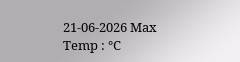21-06-2026 Max Temp : °C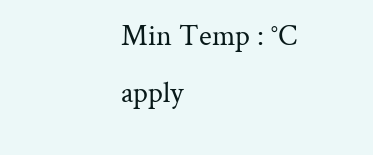Min Temp : °C
apply